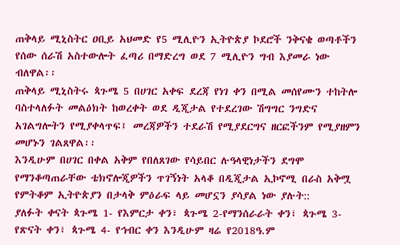ጠቅላይ ሚኒስትር ዐቢይ አህመድ የ5 ሚሊዮን ኢትዮጵያ ኮደሮች ንቅናቄ ወጣቶችን የሰው ሰራሽ አስተውሎት ፈጣሪ በማድረግ ወደ 7 ሚሊዮን ግብ እያመራ ነው ብለዋል፡፡
ጠቅላይ ሚኒስትሩ ጳጉሜ 5 በሀገር አቀፍ ደረጃ የነገ ቀን በሚል መሰየሙን ተከትሎ ባስተላለፉት መልዕክት ከወረቀት ወደ ዲጂታል የተደረገው ሽግግር ንግድና አገልግሎትን የሚያቀላጥፍ፤ መረጃዎችን ተደራሽ የሚያደርግና ዘርፎችንም የሚያዘምን መሆኑን ገልጸዋል፡፡
እንዲሁም በሀገር በቀል አቅም የበለጸገው የሳይበር ሉዓላዊነታችን ደግሞ የማንቆጣጠራቸው ቴክኖሎጂዎችን ጥገኝነት አላቆ በዲጂታል ኢኮኖሚ በራስ አቅሟ የምትቆም ኢትዮጵያን በታላቅ ምዕራፍ ላይ መሆኗን ያሳያል ነው ያሉት::
ያለፉት ቀናት ጳጉሜ 1- የእምርታ ቀን፣ ጳጉሜ 2-የማንሰራራት ቀን፣ ጳጉሜ 3- የጽናት ቀን፣ ጳጉሜ 4- የኅብር ቀን እንዲሁም ዛሬ የ2018ዓ.ም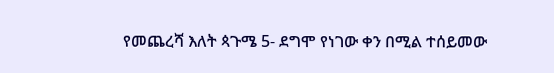የመጨረሻ እለት ጳጉሜ 5- ደግሞ የነገው ቀን በሚል ተሰይመው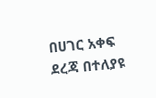በሀገር አቀፍ ደረጃ በተለያዩ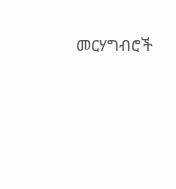መርሃግብሮች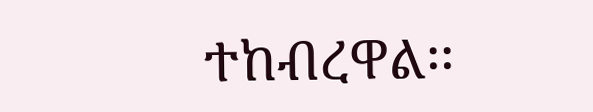ተከብረዋል፡፡